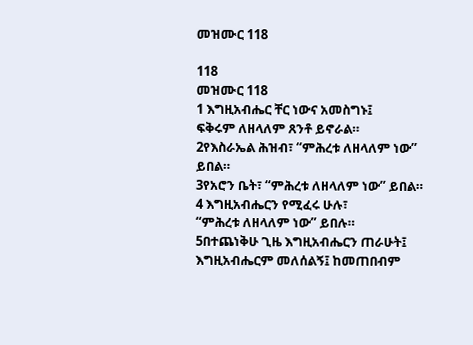መዝሙር 118

118
መዝሙር 118
1 እግዚአብሔር ቸር ነውና አመስግኑ፤
ፍቅሩም ለዘላለም ጸንቶ ይኖራል።
2የእስራኤል ሕዝብ፣ “ምሕረቱ ለዘላለም ነው” ይበል።
3የአሮን ቤት፣ “ምሕረቱ ለዘላለም ነው” ይበል።
4 እግዚአብሔርን የሚፈሩ ሁሉ፣
“ምሕረቱ ለዘላለም ነው” ይበሉ።
5በተጨነቅሁ ጊዜ እግዚአብሔርን ጠራሁት፤
እግዚአብሔርም መለሰልኝ፤ ከመጠበብም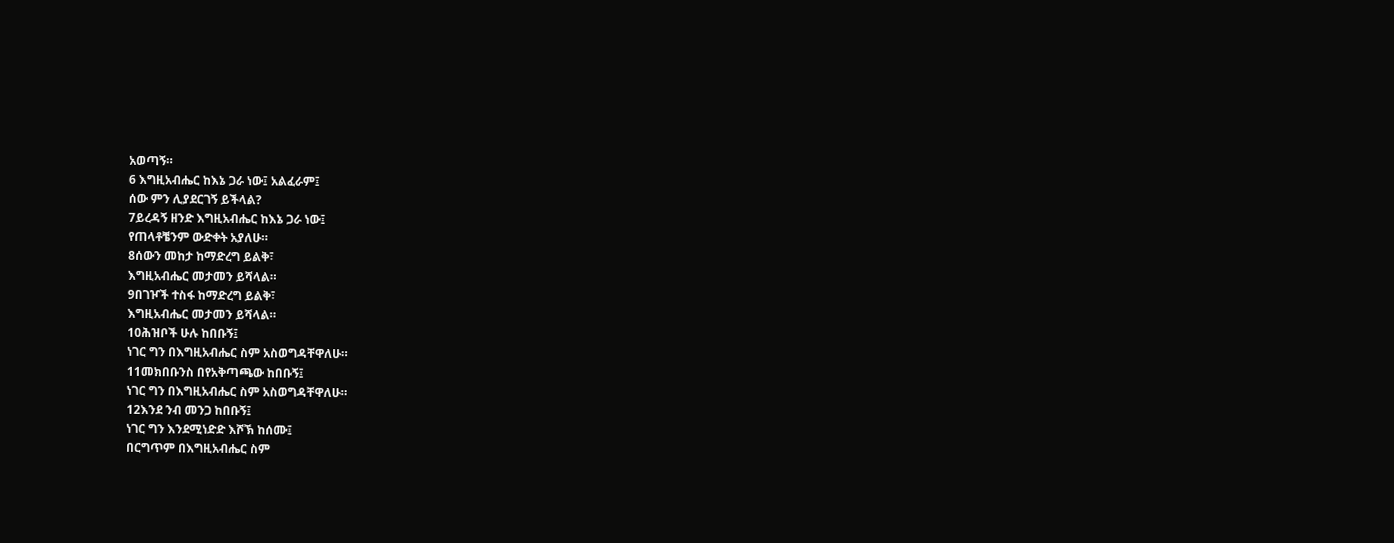አወጣኝ።
6 እግዚአብሔር ከእኔ ጋራ ነው፤ አልፈራም፤
ሰው ምን ሊያደርገኝ ይችላል?
7ይረዳኝ ዘንድ እግዚአብሔር ከእኔ ጋራ ነው፤
የጠላቶቼንም ውድቀት አያለሁ።
8ሰውን መከታ ከማድረግ ይልቅ፣
እግዚአብሔር መታመን ይሻላል።
9በገዦች ተስፋ ከማድረግ ይልቅ፣
እግዚአብሔር መታመን ይሻላል።
10ሕዝቦች ሁሉ ከበቡኝ፤
ነገር ግን በእግዚአብሔር ስም አስወግዳቸዋለሁ።
11መክበቡንስ በየአቅጣጫው ከበቡኝ፤
ነገር ግን በእግዚአብሔር ስም አስወግዳቸዋለሁ።
12እንደ ንብ መንጋ ከበቡኝ፤
ነገር ግን እንደሚነድድ እሾኽ ከሰሙ፤
በርግጥም በእግዚአብሔር ስም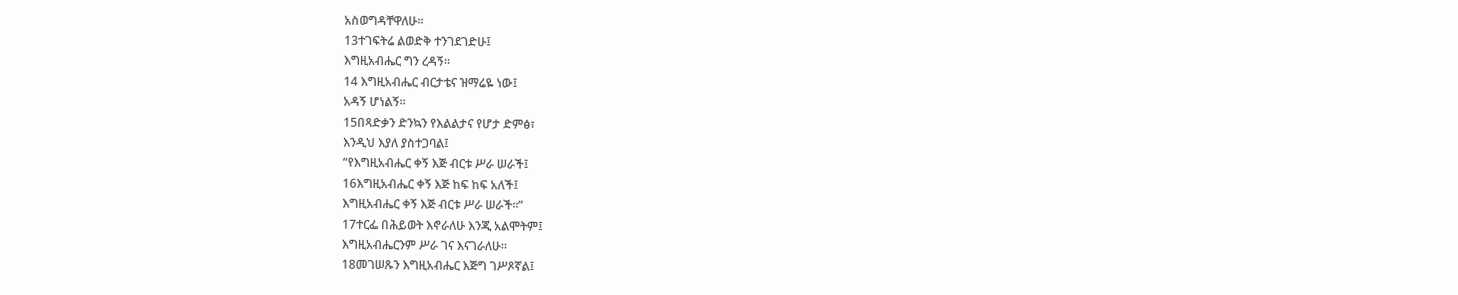አስወግዳቸዋለሁ።
13ተገፍትሬ ልወድቅ ተንገደገድሁ፤
እግዚአብሔር ግን ረዳኝ።
14 እግዚአብሔር ብርታቴና ዝማሬዬ ነው፤
አዳኝ ሆነልኝ።
15በጻድቃን ድንኳን የእልልታና የሆታ ድምፅ፣
እንዲህ እያለ ያስተጋባል፤
“የእግዚአብሔር ቀኝ እጅ ብርቱ ሥራ ሠራች፤
16እግዚአብሔር ቀኝ እጅ ከፍ ከፍ አለች፤
እግዚአብሔር ቀኝ እጅ ብርቱ ሥራ ሠራች።”
17ተርፌ በሕይወት እኖራለሁ እንጂ አልሞትም፤
እግዚአብሔርንም ሥራ ገና እናገራለሁ።
18መገሠጹን እግዚአብሔር እጅግ ገሥጾኛል፤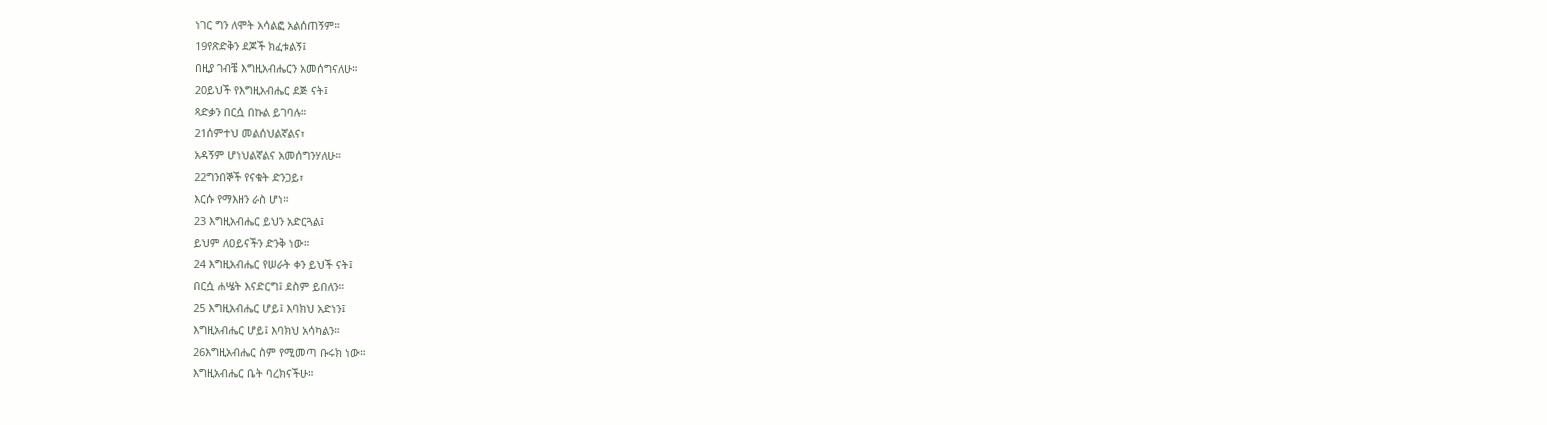ነገር ግን ለሞት አሳልፎ አልሰጠኝም።
19የጽድቅን ደጆች ክፈቱልኝ፤
በዚያ ገብቼ እግዚአብሔርን አመሰግናለሁ።
20ይህች የእግዚአብሔር ደጅ ናት፤
ጻድቃን በርሷ በኩል ይገባሉ።
21ሰምተህ መልሰህልኛልና፣
አዳኝም ሆነህልኛልና አመሰግንሃለሁ።
22ግንበኞች የናቁት ድንጋይ፣
እርሱ የማእዘን ራስ ሆነ።
23 እግዚአብሔር ይህን አድርጓል፤
ይህም ለዐይናችን ድንቅ ነው።
24 እግዚአብሔር የሠራት ቀን ይህች ናት፤
በርሷ ሐሤት እናድርግ፤ ደስም ይበለን።
25 እግዚአብሔር ሆይ፤ እባክህ አድነን፤
እግዚአብሔር ሆይ፤ እባክህ አሳካልን።
26እግዚአብሔር ስም የሚመጣ ቡሩክ ነው።
እግዚአብሔር ቤት ባረክናችሁ።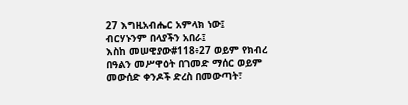27 እግዚአብሔር አምላክ ነው፤
ብርሃኑንም በላያችን አበራ፤
እስከ መሠዊያው#118፥27 ወይም የክብረ በዓልን መሥዋዕት በገመድ ማሰር ወይም መውሰድ ቀንዶች ድረስ በመውጣት፣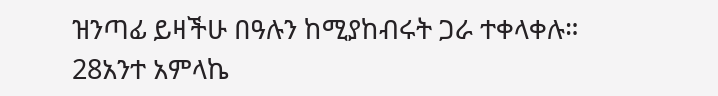ዝንጣፊ ይዛችሁ በዓሉን ከሚያከብሩት ጋራ ተቀላቀሉ።
28አንተ አምላኬ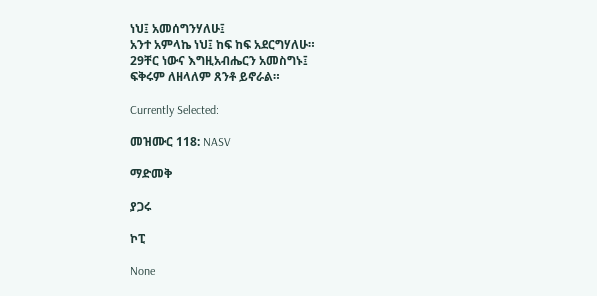ነህ፤ አመሰግንሃለሁ፤
አንተ አምላኬ ነህ፤ ከፍ ከፍ አደርግሃለሁ።
29ቸር ነውና እግዚአብሔርን አመስግኑ፤
ፍቅሩም ለዘላለም ጸንቶ ይኖራል።

Currently Selected:

መዝሙር 118: NASV

ማድመቅ

ያጋሩ

ኮፒ

None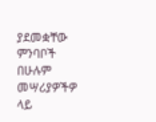ያደመቋቸው ምንባቦች በሁሉም መሣሪያዎችዎ ላይ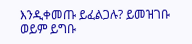እንዲቀመጡ ይፈልጋሉ? ይመዝገቡ ወይም ይግቡ